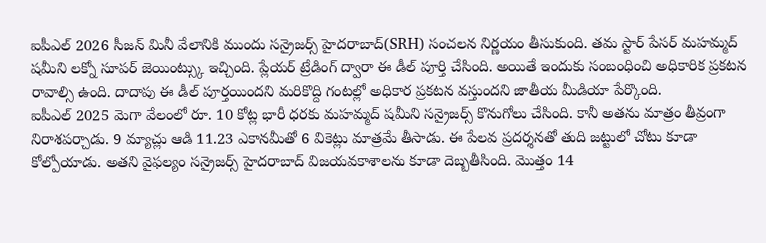ఐపీఎల్ 2026 సీజన్ మినీ వేలానికి ముందు సన్రైజర్స్ హైదరాబాద్(SRH) సంచలన నిర్ణయం తీసుకుంది. తమ స్టార్ పేసర్ మహమ్మద్ షమీని లక్నో సూపర్ జెయింట్స్కు ఇచ్చింది. ప్లేయర్ ట్రేడింగ్ ద్వారా ఈ డీల్ పూర్తి చేసింది. అయితే ఇందుకు సంబంధించి అధికారిక ప్రకటన రావాల్సి ఉంది. దాదాపు ఈ డీల్ పూర్తయిందని మరికొద్ది గంటల్లో అధికార ప్రకటన వస్తుందని జాతీయ మీడియా పేర్కొంది.
ఐపీఎల్ 2025 మెగా వేలంలో రూ. 10 కోట్ల భారీ ధరకు మహమ్మద్ షమీని సన్రైజర్స్ కొనుగోలు చేసింది. కానీ అతను మాత్రం తీవ్రంగా నిరాశపర్చాడు. 9 మ్యాచ్లు ఆడి 11.23 ఎకానమీతో 6 వికెట్లు మాత్రమే తీసాడు. ఈ పేలవ ప్రదర్శనతో తుది జట్టులో చోటు కూడా కోల్పోయాడు. అతని వైఫల్యం సన్రైజర్స్ హైదరాబాద్ విజయవకాశాలను కూడా దెబ్బతీసింది. మొత్తం 14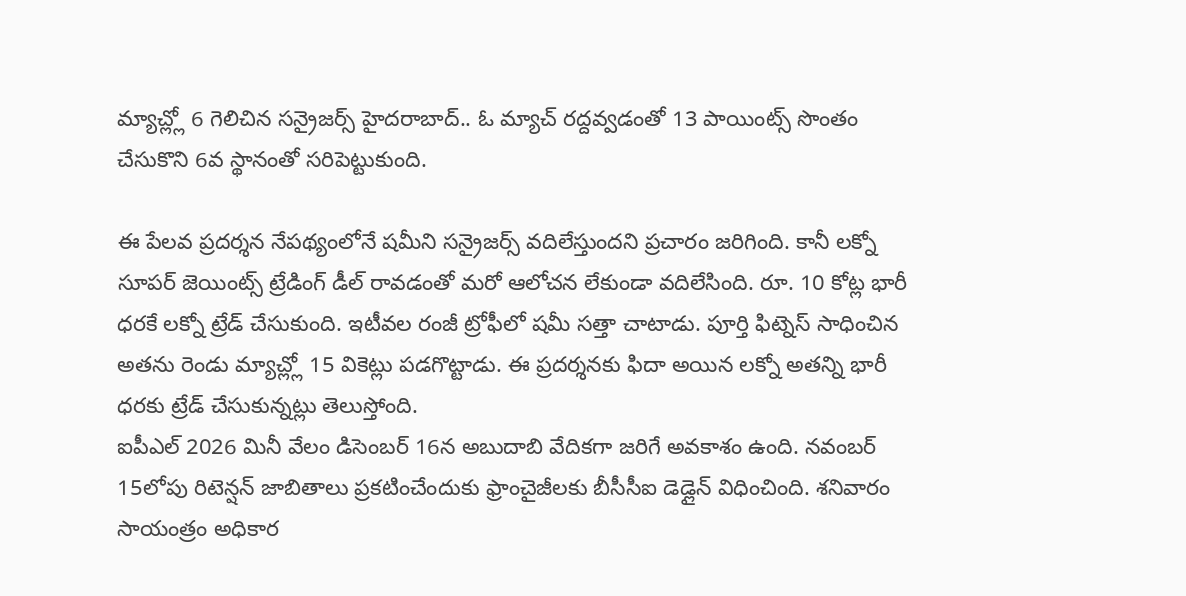మ్యాచ్ల్లో 6 గెలిచిన సన్రైజర్స్ హైదరాబాద్.. ఓ మ్యాచ్ రద్దవ్వడంతో 13 పాయింట్స్ సొంతం చేసుకొని 6వ స్థానంతో సరిపెట్టుకుంది.

ఈ పేలవ ప్రదర్శన నేపథ్యంలోనే షమీని సన్రైజర్స్ వదిలేస్తుందని ప్రచారం జరిగింది. కానీ లక్నో సూపర్ జెయింట్స్ ట్రేడింగ్ డీల్ రావడంతో మరో ఆలోచన లేకుండా వదిలేసింది. రూ. 10 కోట్ల భారీ ధరకే లక్నో ట్రేడ్ చేసుకుంది. ఇటీవల రంజీ ట్రోఫీలో షమీ సత్తా చాటాడు. పూర్తి ఫిట్నెస్ సాధించిన అతను రెండు మ్యాచ్ల్లో 15 వికెట్లు పడగొట్టాడు. ఈ ప్రదర్శనకు ఫిదా అయిన లక్నో అతన్ని భారీ ధరకు ట్రేడ్ చేసుకున్నట్లు తెలుస్తోంది.
ఐపీఎల్ 2026 మినీ వేలం డిసెంబర్ 16న అబుదాబి వేదికగా జరిగే అవకాశం ఉంది. నవంబర్ 15లోపు రిటెన్షన్ జాబితాలు ప్రకటించేందుకు ఫ్రాంచైజీలకు బీసీసీఐ డెడ్లైన్ విధించింది. శనివారం సాయంత్రం అధికార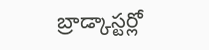బ్రాడ్కాస్టర్లో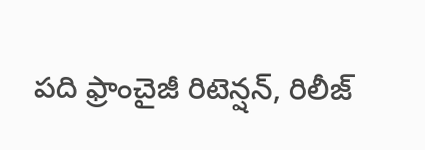పది ఫ్రాంచైజీ రిటెన్షన్, రిలీజ్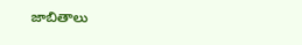జాబితాలు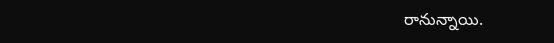రానున్నాయి.